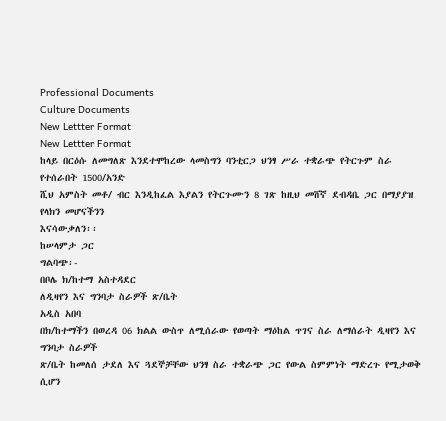Professional Documents
Culture Documents
New Lettter Format
New Lettter Format
ከላይ በርዕሱ ለመግለጽ እንደተሞከረው ላመስግን ባንቲርጋ ህንፃ ሥራ ተቋራጭ የትርጉም ስራ የተሰራበት 1500/አንድ
ሺህ አምስት መቶ/ ብር እንዲከፈል እያልን የትርጉሙን 8 ገጽ ከዚህ መሸኛ ደብዳቤ ጋር በማያያዝ የላክን መሆናችንን
እናሳውቃለን፡፡
ከሠላምታ ጋር
ግልባጭ፡-
በቦሌ ክ/ከተማ አስተዳደር
ለዲዛየን እና ግንባታ ስራዎች ጽ/ቤት
አዲስ አበባ
በክ/ከተማችን በወረዳ 06 ክልል ውስጥ ለሚሰራው የወጣት ማዕከል ጥገና ስራ ለማሰራት ዲዛየን እና ግንባታ ስራዎች
ጽ/ቤት ከመለሰ ታደለ እና ጓደኞቻቸው ህንፃ ስራ ተቋራጭ ጋር የውል ስምምነት ማድረጉ የሚታወቅ ሲሆን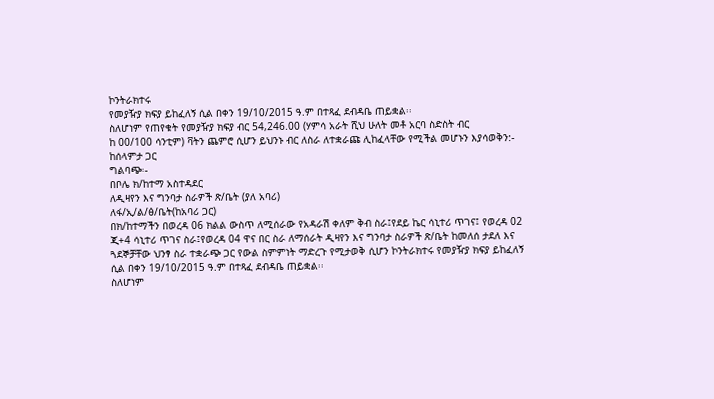ኮንትራክተሩ
የመያዥያ ክፍያ ይከፈለኝ ሲል በቀን 19/10/2015 ዓ.ም በተጻፈ ደብዳቤ ጠይቋል፡፡
ስለሆነም የጠየቁት የመያዥያ ክፍያ ብር 54,246.00 (ሃምሳ አራት ሺህ ሁለት መቶ አርባ ስድስት ብር
ከ 00/100 ሳንቲም) ቫትን ጨምሮ ሲሆን ይህንኑ ብር ለስራ ለተቋራጩ ሊከፈላቸው የሚችል መሆኑን እያሳወቅን:-
ከሰላምታ ጋር
ግልባጭ፡-
በቦሌ ክ/ከተማ አስተዳደር
ለዲዛየን እና ግንባታ ስራዎች ጽ/ቤት (ያለ አባሪ)
ለፋ/ኢ/ል/ፅ/ቤት(ከአባሪ ጋር)
በክ/ከተማችን በወረዳ 06 ክልል ውስጥ ለሚሰራው የአዳራሽ ቀለም ቅብ ስራ፤የደይ ኬር ሳኒተሪ ጥገና፤ የወረዳ 02
ጂ+4 ሳኒተሪ ጥገና ስራ፤የወረዳ 04 ዋና በር ስራ ለማሰራት ዲዛየን እና ግንባታ ስራዎች ጽ/ቤት ከመለሰ ታደለ እና
ጓደኞቻቸው ህንፃ ስራ ተቋራጭ ጋር የውል ስምምነት ማድረጉ የሚታወቅ ሲሆን ኮንትራክተሩ የመያዥያ ክፍያ ይከፈለኝ
ሲል በቀን 19/10/2015 ዓ.ም በተጻፈ ደብዳቤ ጠይቋል፡፡
ስለሆነም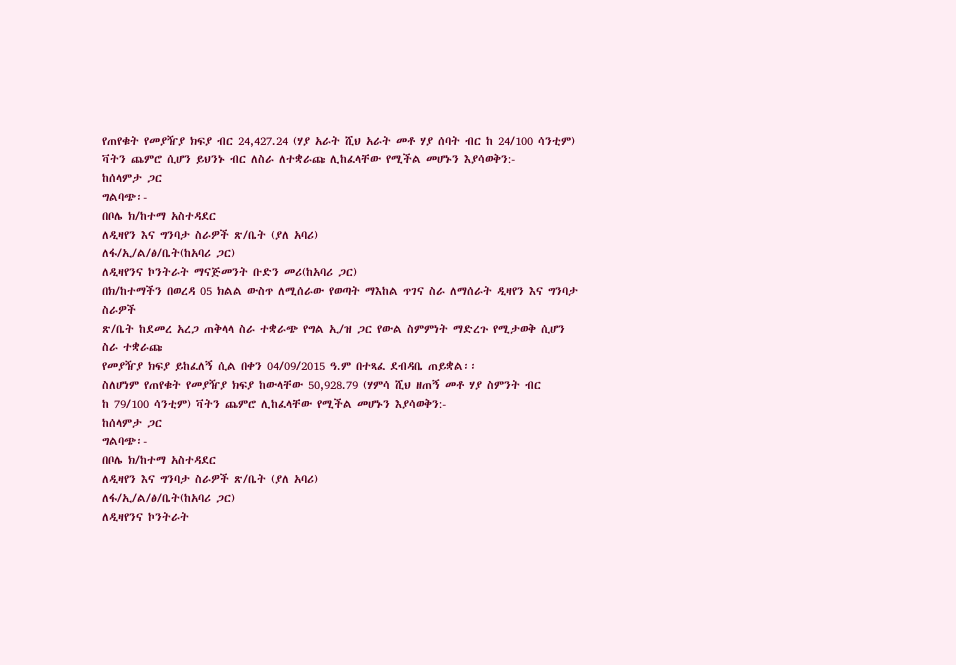የጠየቁት የመያዥያ ክፍያ ብር 24,427.24 (ሃያ አራት ሺህ አራት መቶ ሃያ ሰባት ብር ከ 24/100 ሳንቲም)
ቫትን ጨምሮ ሲሆን ይህንኑ ብር ለስራ ለተቋራጩ ሊከፈላቸው የሚችል መሆኑን እያሳወቅን:-
ከሰላምታ ጋር
ግልባጭ፡-
በቦሌ ክ/ከተማ አስተዳደር
ለዲዛየን እና ግንባታ ስራዎች ጽ/ቤት (ያለ አባሪ)
ለፋ/ኢ/ል/ፅ/ቤት(ከአባሪ ጋር)
ለዲዛየንና ኮንትራት ማናጅመንት ቡድን መሪ(ከአባሪ ጋር)
በክ/ከተማችን በወረዳ 05 ክልል ውስጥ ለሚሰራው የወጣት ማእከል ጥገና ስራ ለማሰራት ዲዛየን እና ግንባታ ስራዎች
ጽ/ቤት ከደመረ አረጋ ጠቅላላ ስራ ተቋራጭ የግል ኢ/ዝ ጋር የውል ስምምነት ማድረጉ የሚታወቅ ሲሆን ስራ ተቋራጩ
የመያዥያ ክፍያ ይከፈለኝ ሲል በቀን 04/09/2015 ዓ.ም በተጻፈ ደብዳቤ ጠይቋል፡፡
ስለሆነም የጠየቁት የመያዥያ ክፍያ ከውላቸው 50,928.79 (ሃምሳ ሺህ ዘጠኝ መቶ ሃያ ስምንት ብር
ከ 79/100 ሳንቲም) ቫትን ጨምሮ ሊከፈላቸው የሚችል መሆኑን እያሳወቅን:-
ከሰላምታ ጋር
ግልባጭ፡-
በቦሌ ክ/ከተማ አስተዳደር
ለዲዛየን እና ግንባታ ስራዎች ጽ/ቤት (ያለ አባሪ)
ለፋ/ኢ/ል/ፅ/ቤት(ከአባሪ ጋር)
ለዲዛየንና ኮንትራት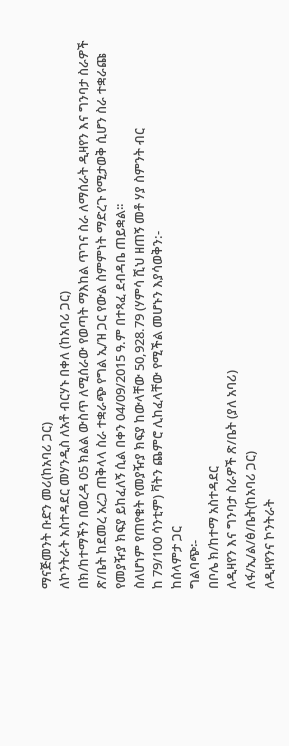ማናጅመንት ቡድን መሪ(ከአባሪ ጋር)
ለኮንትራት አስተዳደር መሃንዲስ ለአቶ ብርሃኑ በቀለ (ከአባሪ ጋር)
በክ/ከተማችን በወረዳ 05 ክልል ውስጥ ለሚሰራው የወጣት ማእከል ጥገና ስራ ለማሰራት ዲዛየን እና ግንባታ ስራዎች
ጽ/ቤት ከደመረ አረጋ ጠቅላላ ስራ ተቋራጭ የግል ኢ/ዝ ጋር የውል ስምምነት ማድረጉ የሚታወቅ ሲሆን ስራ ተቋራጩ
የመያዥያ ክፍያ ይከፈለኝ ሲል በቀን 04/09/2015 ዓ.ም በተጻፈ ደብዳቤ ጠይቋል፡፡
ስለሆነም የጠየቁት የመያዥያ ክፍያ ከውላቸው 50,928.79 (ሃምሳ ሺህ ዘጠኝ መቶ ሃያ ስምንት ብር
ከ 79/100 ሳንቲም) ቫትን ጨምሮ ሊከፈላቸው የሚችል መሆኑን እያሳወቅን:-
ከሰላምታ ጋር
ግልባጭ፡-
በቦሌ ክ/ከተማ አስተዳደር
ለዲዛየን እና ግንባታ ስራዎች ጽ/ቤት (ያለ አባሪ)
ለፋ/ኢ/ል/ፅ/ቤት(ከአባሪ ጋር)
ለዲዛየንና ኮንትራት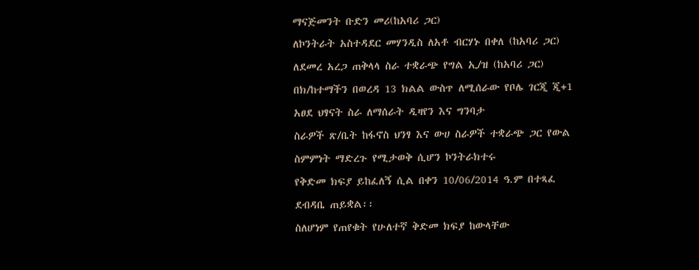ማናጅመንት ቡድን መሪ(ከአባሪ ጋር)
ለኮንትራት አስተዳደር መሃንዲስ ለአቶ ብርሃኑ በቀለ (ከአባሪ ጋር)
ለደመረ አረጋ ጠቅላላ ስራ ተቋራጭ የግል ኢ/ዝ (ከአባሪ ጋር)
በክ/ከተማችን በወረዳ 13 ክልል ውስጥ ለሚሰራው የቦሌ ገርጂ ጂ+1 አፀደ ህፃናት ስራ ለማሰራት ዲዛየን እና ግንባታ
ስራዎች ጽ/ቤት ከፋኖስ ህንፃ እና ውሀ ስራዎች ተቋራጭ ጋር የውል ስምምነት ማድረጉ የሚታወቅ ሲሆን ኮንትራክተሩ
የቅድመ ክፍያ ይከፈለኝ ሲል በቀን 10/06/2014 ዓ.ም በተጻፈ ደብዳቤ ጠይቋል፡፡
ስለሆነም የጠየቁት የሁለተኛ ቅድመ ክፍያ ከውላቸው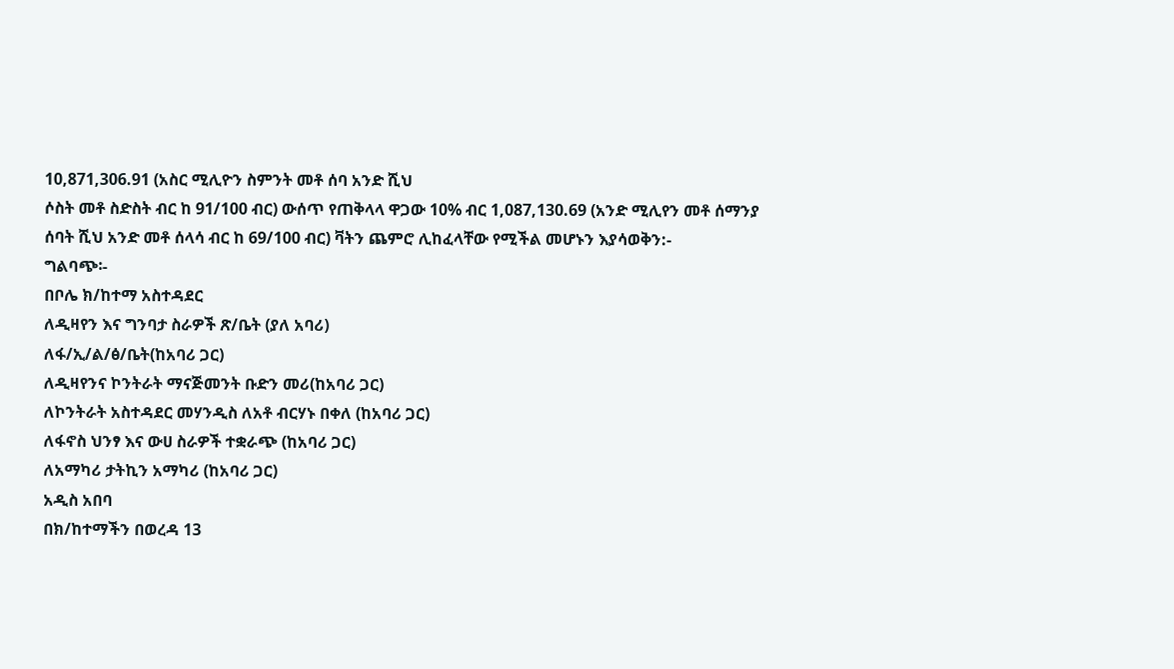10,871,306.91 (አስር ሚሊዮን ስምንት መቶ ሰባ አንድ ሺህ
ሶስት መቶ ስድስት ብር ከ 91/100 ብር) ውሰጥ የጠቅላላ ዋጋው 10% ብር 1,087,130.69 (አንድ ሚሊየን መቶ ሰማንያ
ሰባት ሺህ አንድ መቶ ሰላሳ ብር ከ 69/100 ብር) ቫትን ጨምሮ ሊከፈላቸው የሚችል መሆኑን እያሳወቅን:-
ግልባጭ፡-
በቦሌ ክ/ከተማ አስተዳደር
ለዲዛየን እና ግንባታ ስራዎች ጽ/ቤት (ያለ አባሪ)
ለፋ/ኢ/ል/ፅ/ቤት(ከአባሪ ጋር)
ለዲዛየንና ኮንትራት ማናጅመንት ቡድን መሪ(ከአባሪ ጋር)
ለኮንትራት አስተዳደር መሃንዲስ ለአቶ ብርሃኑ በቀለ (ከአባሪ ጋር)
ለፋኖስ ህንፃ እና ውሀ ስራዎች ተቋራጭ (ከአባሪ ጋር)
ለአማካሪ ታትኪን አማካሪ (ከአባሪ ጋር)
አዲስ አበባ
በክ/ከተማችን በወረዳ 13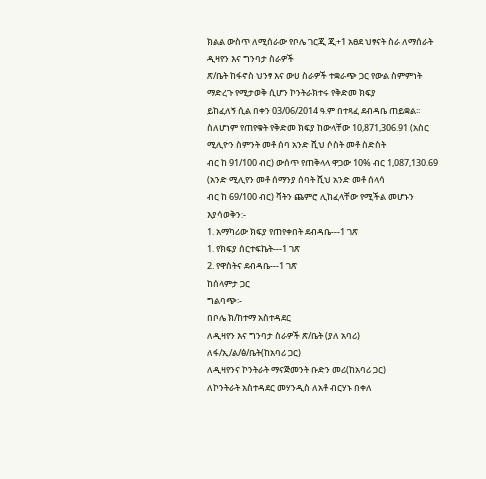ክልል ውስጥ ለሚሰራው የቦሌ ገርጂ ጂ+1 አፀደ ህፃናት ስራ ለማሰራት ዲዛየን እና ግንባታ ስራዎች
ጽ/ቤት ከፋኖስ ህንፃ እና ውሀ ስራዎች ተቋራጭ ጋር የውል ስምምነት ማድረጉ የሚታወቅ ሲሆን ኮንትራክተሩ የቅድመ ክፍያ
ይከፈለኝ ሲል በቀን 03/06/2014 ዓ.ም በተጻፈ ደብዳቤ ጠይቋል፡፡
ስለሆነም የጠየቁት የቅድመ ክፍያ ከውላቸው 10,871,306.91 (አስር ሚሊዮን ስምንት መቶ ሰባ አንድ ሺህ ሶስት መቶ ስድስት
ብር ከ 91/100 ብር) ውሰጥ የጠቅላላ ዋጋው 10% ብር 1,087,130.69 (አንድ ሚሊየን መቶ ሰማንያ ሰባት ሺህ አንድ መቶ ሰላሳ
ብር ከ 69/100 ብር) ቫትን ጨምሮ ሊከፈላቸው የሚችል መሆኑን እያሳወቅን:-
1. አማካሪው ክፍያ የጠየቀበት ደብዳቤ---1 ገጽ
1. የክፍያ ሰርተፍኬት---1 ገጽ
2. የዋስትና ደብዳቤ---1 ገጽ
ከሰላምታ ጋር
ግልባጭ፡-
በቦሌ ክ/ከተማ አስተዳደር
ለዲዛየን እና ግንባታ ስራዎች ጽ/ቤት (ያለ አባሪ)
ለፋ/ኢ/ል/ፅ/ቤት(ከአባሪ ጋር)
ለዲዛየንና ኮንትራት ማናጅመንት ቡድን መሪ(ከአባሪ ጋር)
ለኮንትራት አስተዳደር መሃንዲስ ለአቶ ብርሃኑ በቀለ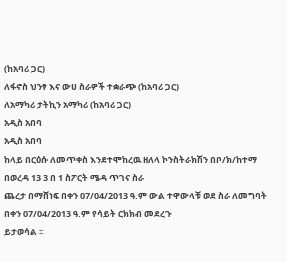(ከአባሪ ጋር)
ለፋኖስ ህንፃ እና ውሀ ስራዎች ተቋራጭ (ከአባሪ ጋር)
ለአማካሪ ታትኪን አማካሪ (ከአባሪ ጋር)
አዲስ አበባ
አዲስ አበባ
ከላይ በርዕሱ ለመጥቀስ እንደተሞከረዉ ዘለላ ኮንስትራክሽን በቦ/ክ/ከተማ በወረዳ 13 3 በ 1 ስፖርት ሜዳ ጥገና ስራ
ጨረታ በማሸነፍ በቀን 07/04/2013 ዓ.ም ውል ተዋውላቹ ወደ ስራ ለመግባት በቀን 07/04/2013 ዓ.ም የሳይት ርክክብ መደረጉ
ይታወሳል ፡፡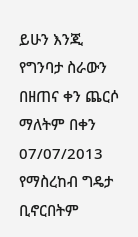ይሁን እንጂ የግንባታ ስራውን በዘጠና ቀን ጨርሶ ማለትም በቀን 07/07/2013 የማስረከብ ግዴታ ቢኖርበትም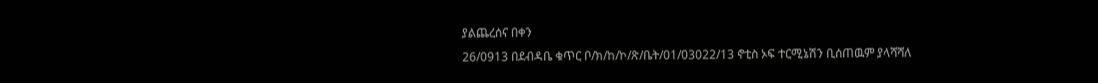ያልጨረሰና በቀን
26/0913 በደብዳቤ ቁጥር ቦ/ክ/ከ/ኮ/ጽ/ቤት/01/03022/13 ኖቲስ ኦፍ ተርሚኔሽን ቢሰጠዉም ያላሻሻለ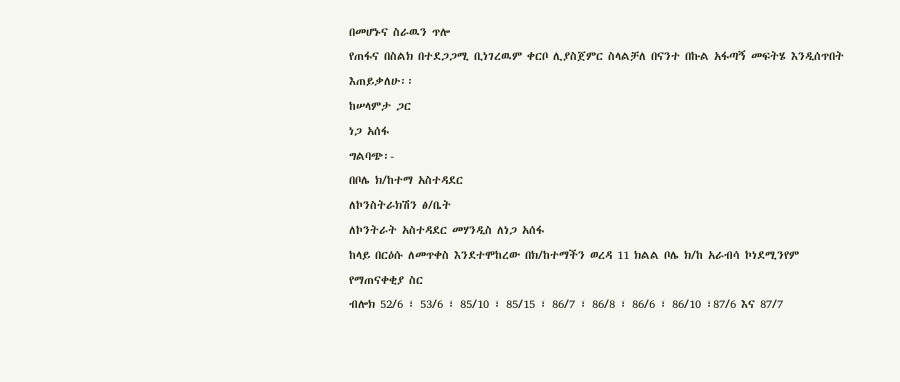በመሆኑና ስራዉን ጥሎ
የጠፋና በስልክ በተደጋጋሚ ቢነገረዉም ቀርቦ ሊያስጀምር ስላልቻለ በናንተ በኩል አፋጣኝ መፍትሄ እንዲሰጥበት እጠይቃለሁ፡፡
ከሠላምታ ጋር
ነጋ አሰፋ
ግልባጭ፡-
በቦሌ ክ/ከተማ አስተዳደር
ለኮንስትራክሽን ፅ/ቤት
ለኮንትራት አስተዳደር መሃንዲስ ለነጋ አሰፋ
ከላይ በርዕሱ ለመጥቀስ እንደተሞከረው በክ/ከተማችን ወረዳ 11 ክልል ቦሌ ክ/ከ አራብሳ ኮነደሚንየም የማጠናቀቂያ ስር
ብሎክ 52/6 ፣ 53/6 ፣ 85/10 ፣ 85/15 ፣ 86/7 ፣ 86/8 ፣ 86/6 ፣ 86/10 ፣87/6 እና 87/7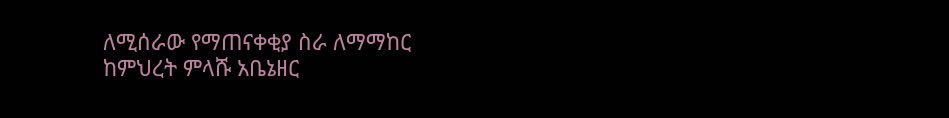ለሚሰራው የማጠናቀቂያ ስራ ለማማከር
ከምህረት ምላሹ አቤኔዘር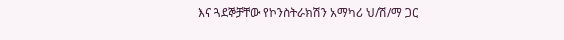እና ጓደኞቻቸው የኮንስትራክሽን አማካሪ ህ/ሽ/ማ ጋር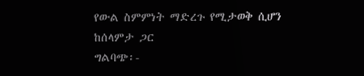የውል ስምምነት ማድረጉ የሚታወቅ ሲሆን
ከሰላምታ ጋር
ግልባጭ፡-